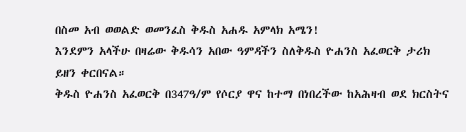በስመ አብ ወወልድ ወመንፈስ ቅዱስ አሐዱ አምላክ አሜን!
እንደምን አላችሁ በዛሬው ቅዱሳን አበው ዓምዳችን ስለቅዱስ ዮሐንስ አፈወርቅ ታሪክ ይዘን ቀርበናል።
ቅዱስ ዮሐንስ አፈወርቅ በ347ዓ/ም የሶርያ ዋና ከተማ በነበረችው ከአሕዛብ ወደ ክርስትና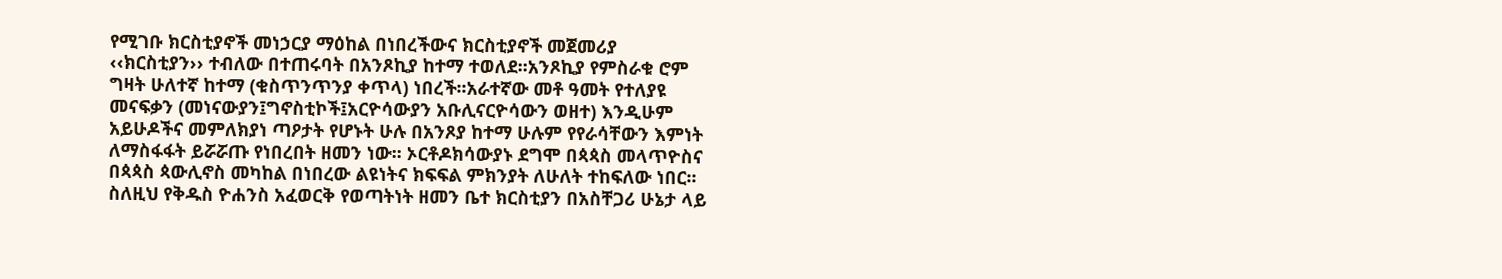የሚገቡ ክርስቲያኖች መነኃርያ ማዕከል በነበረችውና ክርስቲያኖች መጀመሪያ ‹‹ክርስቲያን›› ተብለው በተጠሩባት በአንጾኪያ ከተማ ተወለደ፡፡አንጾኪያ የምስራቁ ሮም ግዛት ሁለተኛ ከተማ (ቁስጥንጥንያ ቀጥላ) ነበረች፡፡አራተኛው መቶ ዓመት የተለያዩ መናፍቃን (መነናውያን፤ግኖስቲኮች፤አርዮሳውያን አቡሊናርዮሳውን ወዘተ) እንዲሁም አይሁዶችና መምለክያነ ጣዖታት የሆኑት ሁሉ በአንጾያ ከተማ ሁሉም የየራሳቸውን እምነት ለማስፋፋት ይሯሯጡ የነበረበት ዘመን ነው፡፡ ኦርቶዶክሳውያኑ ደግሞ በጳጳስ መላጥዮስና በጳጳስ ጳውሊኖስ መካከል በነበረው ልዩነትና ክፍፍል ምክንያት ለሁለት ተከፍለው ነበር፡፡ስለዚህ የቅዱስ ዮሐንስ አፈወርቅ የወጣትነት ዘመን ቤተ ክርስቲያን በአስቸጋሪ ሁኔታ ላይ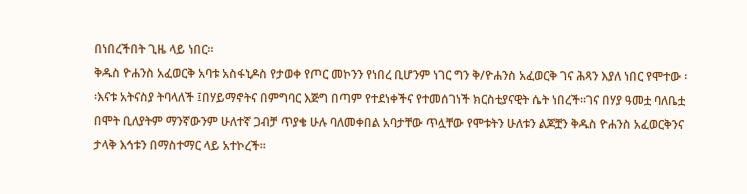በነበረችበት ጊዜ ላይ ነበር፡፡
ቅዱስ ዮሐንስ አፈወርቅ አባቱ አስፋኒዶስ የታወቀ የጦር መኮንን የነበረ ቢሆንም ነገር ግን ቅ/ዮሐንስ አፈወርቅ ገና ሕጻን እያለ ነበር የሞተው ፡፡እናቱ አትናስያ ትባላለች ፤በሃይማኖትና በምግባር እጅግ በጣም የተደነቀችና የተመሰገነች ክርስቲያናዊት ሴት ነበረች፡፡ገና በሃያ ዓመቷ ባለቤቷ በሞት ቢለያትም ማንኛውንም ሁለተኛ ጋብቻ ጥያቄ ሁሉ ባለመቀበል አባታቸው ጥሏቸው የሞቱትን ሁለቱን ልጆቿን ቅዱስ ዮሐንስ አፈወርቅንና ታላቅ እኅቱን በማስተማር ላይ አተኮረች፡፡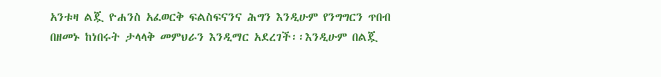አንቱዛ ልጇ ዮሐንስ አፈወርቅ ፍልስፍናንና ሕግን እንዲሁም የንግግርን ጥበብ በዘመኑ ከነበሩት ታላላቅ መምህራን እንዲማር አደረገች፡፡እንዲሁም በልጇ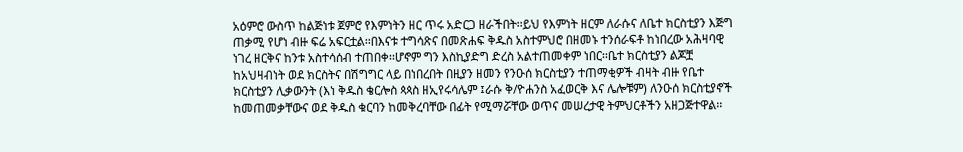አዕምሮ ውስጥ ከልጅነቱ ጀምሮ የእምነትን ዘር ጥሩ አድርጋ ዘራችበት፡፡ይህ የእምነት ዘርም ለራሱና ለቤተ ክርስቲያን እጅግ ጠቃሚ የሆነ ብዙ ፍሬ አፍርቷል፡፡በእናቱ ተግሳጽና በመጽሐፍ ቅዱስ አስተምህሮ በዘመኑ ተንሰራፍቶ ከነበረው አሕዛባዊ ነገረ ዘርቅና ከንቱ አስተሳሰብ ተጠበቀ፡፡ሆኖም ግን እስኪያድግ ድረስ አልተጠመቀም ነበር፡፡ቤተ ክርስቲያን ልጆቿ ከአህዛብነት ወደ ክርስትና በሽግግር ላይ በነበረበት በዚያን ዘመን የንዑሰ ክርስቲያን ተጠማቂዎች ብዛት ብዙ የቤተ ክርስቲያን ሊቃውንት (እነ ቅዱስ ቄርሎስ ጳጳስ ዘኢየሩሳሌም ፤ራሱ ቅ/ዮሐንስ አፈወርቅ እና ሌሎቹም) ለንዑሰ ክርስቲያኖች ከመጠመቃቸውና ወደ ቅዱስ ቁርባን ከመቅረባቸው በፊት የሚማሯቸው ወጥና መሠረታዊ ትምህርቶችን አዘጋጅተዋል፡፡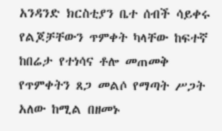አንዳንድ ክርስቲያን ቤተ ሰብች ሳይቀሩ የልጆቻቸውን ጥምቀት ካላቸው ከፍተኛ ከበሬታ የተነሳና ቶሎ መጠመቅ የጥምቀትን ጸጋ መልሶ የማጣት ሥጋት አለው ከሚል በዘመኑ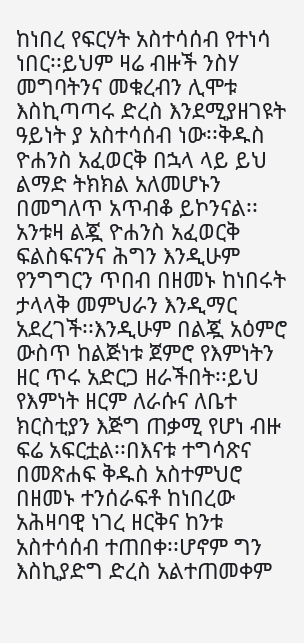ከነበረ የፍርሃት አስተሳሰብ የተነሳ ነበር፡፡ይህም ዛሬ ብዙች ንስሃ መግባትንና መቁረብን ሊሞቱ እስኪጣጣሩ ድረስ እንደሚያዘገዩት ዓይነት ያ አስተሳሰብ ነው፡፡ቅዱስ ዮሐንስ አፈወርቅ በኋላ ላይ ይህ ልማድ ትክክል አለመሆኑን በመግለጥ አጥብቆ ይኮንናል፡፡
አንቱዛ ልጇ ዮሐንስ አፈወርቅ ፍልስፍናንና ሕግን እንዲሁም የንግግርን ጥበብ በዘመኑ ከነበሩት ታላላቅ መምህራን እንዲማር አደረገች፡፡እንዲሁም በልጇ አዕምሮ ውስጥ ከልጅነቱ ጀምሮ የእምነትን ዘር ጥሩ አድርጋ ዘራችበት፡፡ይህ የእምነት ዘርም ለራሱና ለቤተ ክርስቲያን እጅግ ጠቃሚ የሆነ ብዙ ፍሬ አፍርቷል፡፡በእናቱ ተግሳጽና በመጽሐፍ ቅዱስ አስተምህሮ በዘመኑ ተንሰራፍቶ ከነበረው አሕዛባዊ ነገረ ዘርቅና ከንቱ አስተሳሰብ ተጠበቀ፡፡ሆኖም ግን እስኪያድግ ድረስ አልተጠመቀም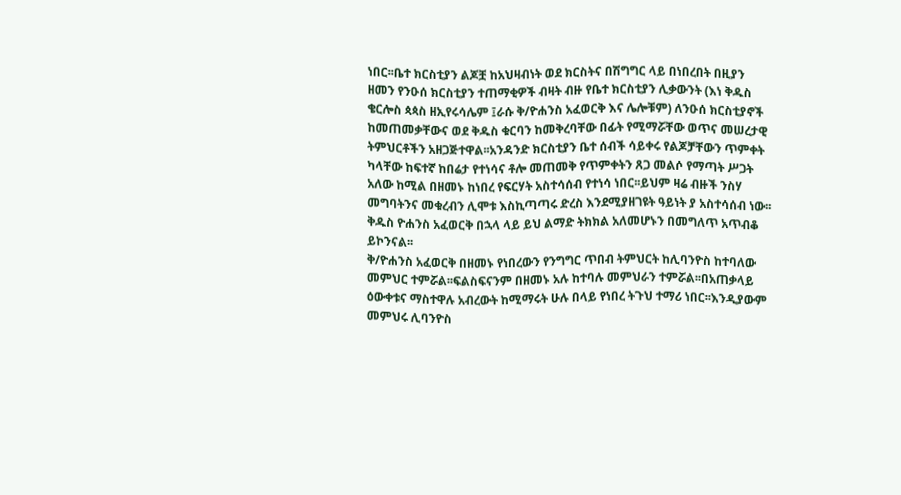ነበር፡፡ቤተ ክርስቲያን ልጆቿ ከአህዛብነት ወደ ክርስትና በሽግግር ላይ በነበረበት በዚያን ዘመን የንዑሰ ክርስቲያን ተጠማቂዎች ብዛት ብዙ የቤተ ክርስቲያን ሊቃውንት (እነ ቅዱስ ቄርሎስ ጳጳስ ዘኢየሩሳሌም ፤ራሱ ቅ/ዮሐንስ አፈወርቅ እና ሌሎቹም) ለንዑሰ ክርስቲያኖች ከመጠመቃቸውና ወደ ቅዱስ ቁርባን ከመቅረባቸው በፊት የሚማሯቸው ወጥና መሠረታዊ ትምህርቶችን አዘጋጅተዋል፡፡አንዳንድ ክርስቲያን ቤተ ሰብች ሳይቀሩ የልጆቻቸውን ጥምቀት ካላቸው ከፍተኛ ከበሬታ የተነሳና ቶሎ መጠመቅ የጥምቀትን ጸጋ መልሶ የማጣት ሥጋት አለው ከሚል በዘመኑ ከነበረ የፍርሃት አስተሳሰብ የተነሳ ነበር፡፡ይህም ዛሬ ብዙች ንስሃ መግባትንና መቁረብን ሊሞቱ እስኪጣጣሩ ድረስ እንደሚያዘገዩት ዓይነት ያ አስተሳሰብ ነው፡፡ቅዱስ ዮሐንስ አፈወርቅ በኋላ ላይ ይህ ልማድ ትክክል አለመሆኑን በመግለጥ አጥብቆ ይኮንናል፡፡
ቅ/ዮሐንስ አፈወርቅ በዘመኑ የነበረውን የንግግር ጥበብ ትምህርት ከሊባንዮስ ከተባለው መምህር ተምሯል፡፡ፍልስፍናንም በዘመኑ አሉ ከተባሉ መምህራን ተምሯል፡፡በአጠቃላይ ዕውቀቱና ማስተዋሉ አብረውት ከሚማሩት ሁሉ በላይ የነበረ ትጉህ ተማሪ ነበር፡፡እንዲያውም መምህሩ ሊባንዮስ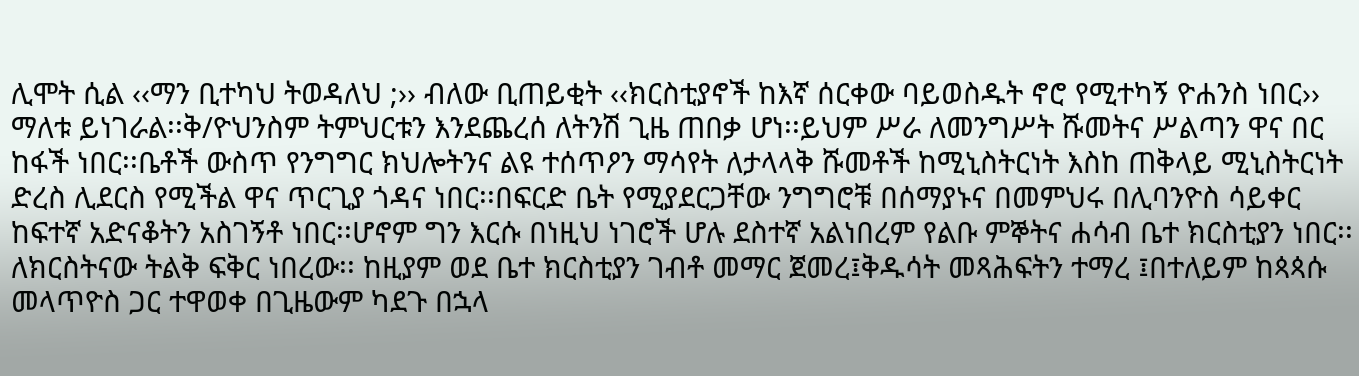ሊሞት ሲል ‹‹ማን ቢተካህ ትወዳለህ ;›› ብለው ቢጠይቂት ‹‹ክርስቲያኖች ከእኛ ሰርቀው ባይወስዱት ኖሮ የሚተካኝ ዮሐንስ ነበር›› ማለቱ ይነገራል፡፡ቅ/ዮህንስም ትምህርቱን እንደጨረሰ ለትንሽ ጊዜ ጠበቃ ሆነ፡፡ይህም ሥራ ለመንግሥት ሹመትና ሥልጣን ዋና በር ከፋች ነበር፡፡ቤቶች ውስጥ የንግግር ክህሎትንና ልዩ ተሰጥዖን ማሳየት ለታላላቅ ሹመቶች ከሚኒስትርነት እስከ ጠቅላይ ሚኒስትርነት ድረስ ሊደርስ የሚችል ዋና ጥርጊያ ጎዳና ነበር፡፡በፍርድ ቤት የሚያደርጋቸው ንግግሮቹ በሰማያኑና በመምህሩ በሊባንዮስ ሳይቀር ከፍተኛ አድናቆትን አስገኝቶ ነበር፡፡ሆኖም ግን እርሱ በነዚህ ነገሮች ሆሉ ደስተኛ አልነበረም የልቡ ምኞትና ሐሳብ ቤተ ክርስቲያን ነበር፡፡ለክርስትናው ትልቅ ፍቅር ነበረው፡፡ ከዚያም ወደ ቤተ ክርስቲያን ገብቶ መማር ጀመረ፤ቅዱሳት መጻሕፍትን ተማረ ፤በተለይም ከጳጳሱ መላጥዮስ ጋር ተዋወቀ በጊዜውም ካደጉ በኋላ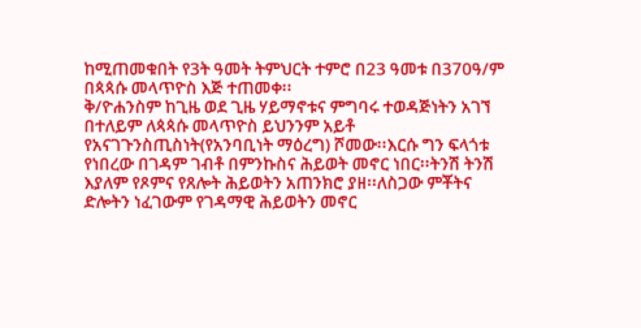ከሚጠመቁበት የ3ት ዓመት ትምህርት ተምሮ በ23 ዓመቱ በ370ዓ/ም በጳጳሱ መላጥዮስ እጅ ተጠመቀ፡፡
ቅ/ዮሐንስም ከጊዜ ወደ ጊዜ ሃይማኖቱና ምግባሩ ተወዳጅነትን አገኘ በተለይም ለጳጳሱ መላጥዮስ ይህንንም አይቶ የአናገጉንስጢስነት(የአንባቢነት ማዕረግ) ሾመው፡፡እርሱ ግን ፍላጎቱ የነበረው በገዳም ገብቶ በምንኩስና ሕይወት መኖር ነበር፡፡ትንሽ ትንሽ እያለም የጾምና የጸሎት ሕይወትን አጠንክሮ ያዘ፡፡ለስጋው ምቾትና ድሎትን ነፈገውም የገዳማዊ ሕይወትን መኖር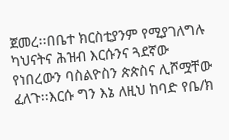ጀመረ፡፡በቤተ ክርስቲያንም የሚያገለግሉ ካህናትና ሕዝብ እርሱንና ጓደኛው የነበረውን ባስልዮስን ጵጵስና ሊሾሟቸው ፈለጉ፡፡እርሱ ግን እኔ ለዚህ ከባድ የቤ/ክ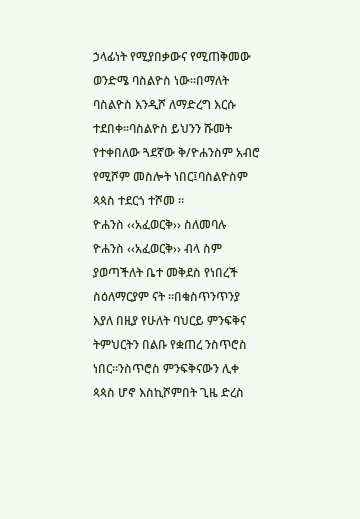ኃላፊነት የሚያበቃውና የሚጠቅመው ወንድሜ ባስልዮስ ነው፡፡በማለት ባስልዮስ እንዲሾ ለማድረግ እርሱ ተደበቀ፡፡ባስልዮስ ይህንን ሹመት የተቀበለው ጓደኛው ቅ/ዮሐንስም አብሮ የሚሾም መስሎት ነበር፤ባስልዮስም ጳጳስ ተደርጎ ተሾመ ፡፡
ዮሐንስ ‹‹አፈወርቅ›› ስለመባሉ
ዮሐንስ ‹‹አፈወርቅ›› ብላ ስም ያወጣችለት ቤተ መቅደስ የነበረች ስዕለማርያም ናት ፡፡በቁስጥንጥንያ እያለ በዚያ የሁለት ባህርይ ምንፍቅና ትምህርትን በልቡ የቋጠረ ንስጥሮስ ነበር፡፡ንስጥሮስ ምንፍቅናውን ሊቀ ጳጳስ ሆኖ እስኪሾምበት ጊዜ ድረስ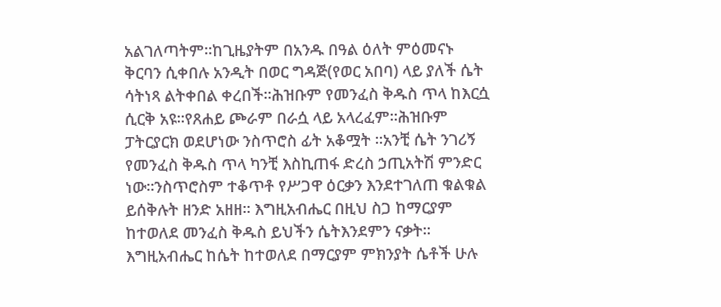አልገለጣትም፡፡ከጊዜያትም በአንዱ በዓል ዕለት ምዕመናኑ ቅርባን ሲቀበሉ አንዲት በወር ግዳጅ(የወር አበባ) ላይ ያለች ሴት ሳትነጻ ልትቀበል ቀረበች፡፡ሕዝቡም የመንፈስ ቅዱስ ጥላ ከእርሷ ሲርቅ አዩ፡፡የጸሐይ ጮራም በራሷ ላይ አላረፈም፡፡ሕዝቡም ፓትርያርክ ወደሆነው ንስጥሮስ ፊት አቆሟት ፡፡አንቺ ሴት ንገሪኝ የመንፈስ ቅዱስ ጥላ ካንቺ እስኪጠፋ ድረስ ኃጢአትሽ ምንድር ነው፡፡ንስጥሮስም ተቆጥቶ የሥጋዋ ዕርቃን እንደተገለጠ ቁልቁል ይሰቅሉት ዘንድ አዘዘ፡፡ እግዚአብሔር በዚህ ስጋ ከማርያም ከተወለደ መንፈስ ቅዱስ ይህችን ሴትእንደምን ናቃት፡፡እግዚአብሔር ከሴት ከተወለደ በማርያም ምክንያት ሴቶች ሁሉ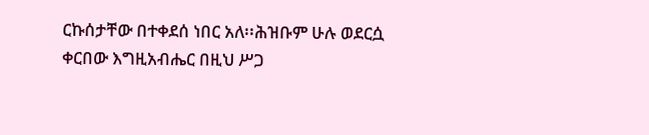ርኩሰታቸው በተቀደሰ ነበር አለ፡፡ሕዝቡም ሁሉ ወደርሷ ቀርበው እግዚአብሔር በዚህ ሥጋ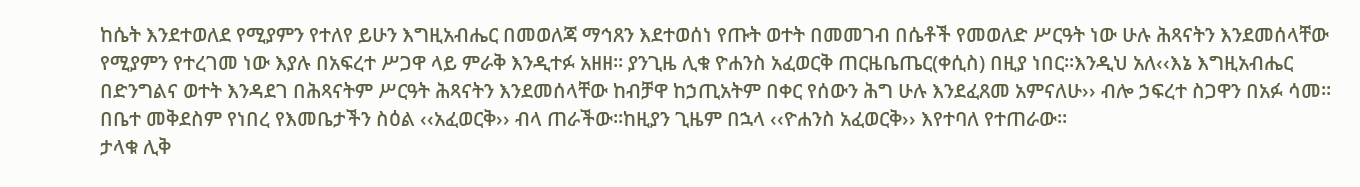ከሴት እንደተወለደ የሚያምን የተለየ ይሁን እግዚአብሔር በመወለጃ ማኅጸን እደተወሰነ የጡት ወተት በመመገብ በሴቶች የመወለድ ሥርዓት ነው ሁሉ ሕጻናትን እንደመሰላቸው የሚያምን የተረገመ ነው እያሉ በአፍረተ ሥጋዋ ላይ ምራቅ እንዲተፉ አዘዘ፡፡ ያንጊዜ ሊቁ ዮሐንስ አፈወርቅ ጠርዜቤጤር(ቀሲስ) በዚያ ነበር፡፡እንዲህ አለ‹‹እኔ እግዚአብሔር በድንግልና ወተት እንዳደገ በሕጻናትም ሥርዓት ሕጻናትን እንደመሰላቸው ከብቻዋ ከኃጢአትም በቀር የሰውን ሕግ ሁሉ እንደፈጸመ አምናለሁ›› ብሎ ኃፍረተ ስጋዋን በአፉ ሳመ፡፡በቤተ መቅደስም የነበረ የእመቤታችን ስዕል ‹‹አፈወርቅ›› ብላ ጠራችው፡፡ከዚያን ጊዜም በኋላ ‹‹ዮሐንስ አፈወርቅ›› እየተባለ የተጠራው፡፡
ታላቁ ሊቅ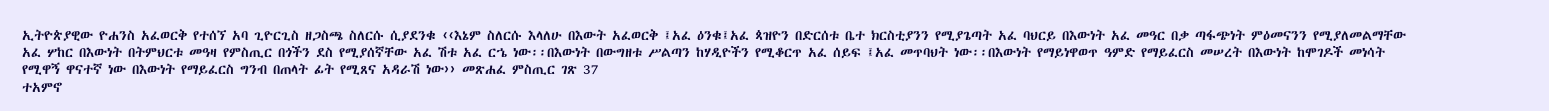ኢትዮጵያዊው ዮሐንስ አፈወርቅ የተሰኘ አባ ጊዮርጊስ ዘጋስጫ ስለርሱ ሲያደንቁ ‹‹እኔም ስለርሱ እላለሁ በእውት አፈወርቅ ፤አፈ ዕንቁ፤አፈ ጳዝዮን በድርሰቱ ቤተ ክርስቲያንን የሚያጌጣት አፈ ባህርይ በእውነት አፈ መዓር በቃ ጣፋጭነት ምዕመናንን የሚያለመልማቸው አፈ ሦከር በእውነት በትምህርቱ መዓዛ የምስጢር በጎችን ደስ የሚያሰኛቸው አፈ ሽቱ አፈ ርኄ ነው፡፡በእውነት በውግዘቱ ሥልጣን ከሃዲዮችን የሚቆርጥ አፈ ሰይፍ ፤አፈ መጥባህት ነው፡፡በእውነት የማይነዋወጥ ዓምድ የማይፈርስ መሠረት በእውነት ከሞገዶች መነሳት የሚዋኝ ዋናተኛ ነው በእውነት የማይፈርስ ግንብ በጠላት ፊት የሚጸና አዳራሽ ነው›› መጽሐፈ ምስጢር ገጽ 37
ተአምኖ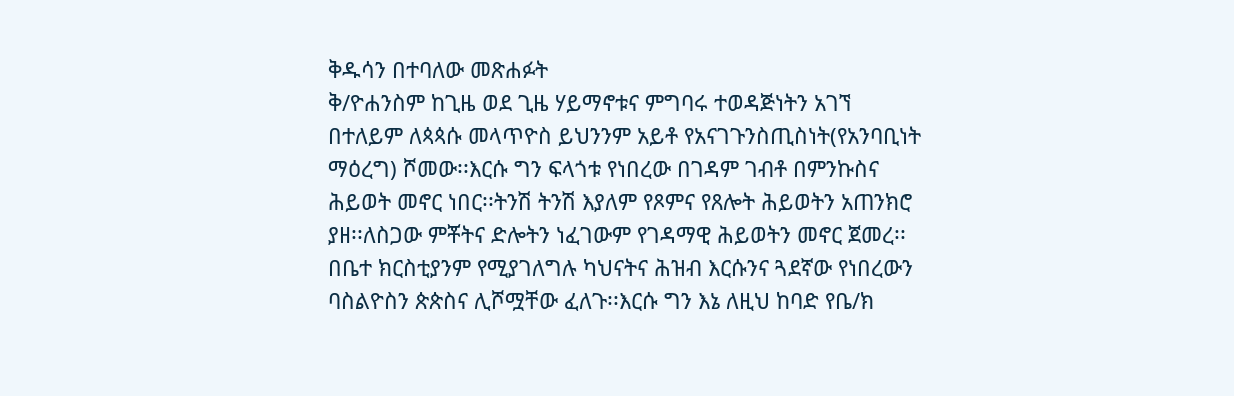ቅዱሳን በተባለው መጽሐፉት
ቅ/ዮሐንስም ከጊዜ ወደ ጊዜ ሃይማኖቱና ምግባሩ ተወዳጅነትን አገኘ በተለይም ለጳጳሱ መላጥዮስ ይህንንም አይቶ የአናገጉንስጢስነት(የአንባቢነት ማዕረግ) ሾመው፡፡እርሱ ግን ፍላጎቱ የነበረው በገዳም ገብቶ በምንኩስና ሕይወት መኖር ነበር፡፡ትንሽ ትንሽ እያለም የጾምና የጸሎት ሕይወትን አጠንክሮ ያዘ፡፡ለስጋው ምቾትና ድሎትን ነፈገውም የገዳማዊ ሕይወትን መኖር ጀመረ፡፡በቤተ ክርስቲያንም የሚያገለግሉ ካህናትና ሕዝብ እርሱንና ጓደኛው የነበረውን ባስልዮስን ጵጵስና ሊሾሟቸው ፈለጉ፡፡እርሱ ግን እኔ ለዚህ ከባድ የቤ/ክ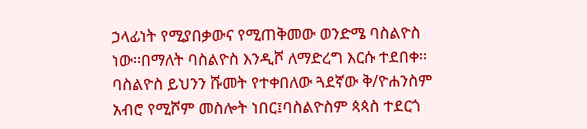ኃላፊነት የሚያበቃውና የሚጠቅመው ወንድሜ ባስልዮስ ነው፡፡በማለት ባስልዮስ እንዲሾ ለማድረግ እርሱ ተደበቀ፡፡ባስልዮስ ይህንን ሹመት የተቀበለው ጓደኛው ቅ/ዮሐንስም አብሮ የሚሾም መስሎት ነበር፤ባስልዮስም ጳጳስ ተደርጎ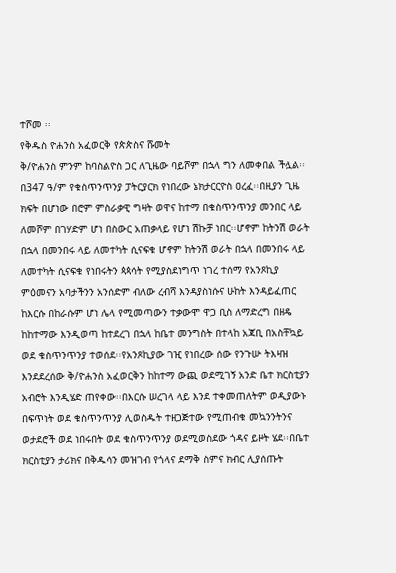ተሾመ ፡፡
የቅዱስ ዮሐንስ አፈወርቅ የጵጵስና ሹመት
ቅ/ዮሐንስ ምንም ከባስልዮስ ጋር ለጊዜው ባይሾም በኋላ ግን ለመቀበል ችሏል፡፡በ347 ዓ/ም የቁስጥንጥንያ ፓትርያርክ የነበረው ኔክታርርዮስ ዐረፈ፡፡በዚያን ጊዜ ክፍት በሆነው በሮም ምስራቃዊ ግዛት ወዋና ከተማ በቁስጥንጥንያ መንበር ላይ ለመሾም በገሃድም ሆነ በስውር አጠቃላይ የሆነ ሽኩቻ ነበር፡፡ሆኖም ከትንሽ ወራት በኋላ በመንበሩ ላይ ለመተካት ሲናፍቁ ሆኖም ከትንሽ ወራት በኋላ በመንበሩ ላይ ለመተካት ሲናፍቁ የነበሩትን ጳጳሳት የሚያስደነግጥ ነገረ ተሰማ የአንጾኪያ ምዕመናን አባታችንን አንሰድም ብለው ረብሻ እንዳያስነሱና ሁከት እንዳይፈጠር ከእርሱ በከራሱም ሆነ ሌላ የሚመጣውን ተቃውሞ ዋጋ ቢስ ለማድረግ በዘዴ ከከተማው እንዲወጣ ከተደረገ በኋላ ከቤተ መንግስት በተላከ አጃቢ በአስቸኳይ ወደ ቁስጥንጥንያ ተወሰደ፡፡የአንጾኪያው ገዢ የነበረው ሰው የንጉሡ ትእዛዝ እንደደረሰው ቅ/ዮሐንስ አፈወርቅን ከከተማ ውጪ ወደሚገኝ አንድ ቤተ ክርስቲያን አብሮት እንዲሄድ ጠየቀው፡፡በእርሱ ሠረገላ ላይ እንደ ተቀመጠለትም ወዲያውኑ በፍጥነት ወደ ቁስጥንጥንያ ሊወስዱት ተዘጋጅተው የሚጠብቁ መኳንንትንና ወታደሮች ወደ ነበሩበት ወደ ቁስጥንጥንያ ወደሚወስደው ጎዳና ይዞት ሄደ፡፡በቤተ ክርስቲያን ታሪክና በቅዱሳን መዝገብ የጎላና ደማቅ ስምና ክብር ሊያሰጡት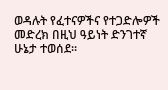ወዳሉት የፈተናዎችና የተጋድሎዎች መድረክ በዚህ ዓይነት ድንገተኛ ሁኔታ ተወሰደ፡፡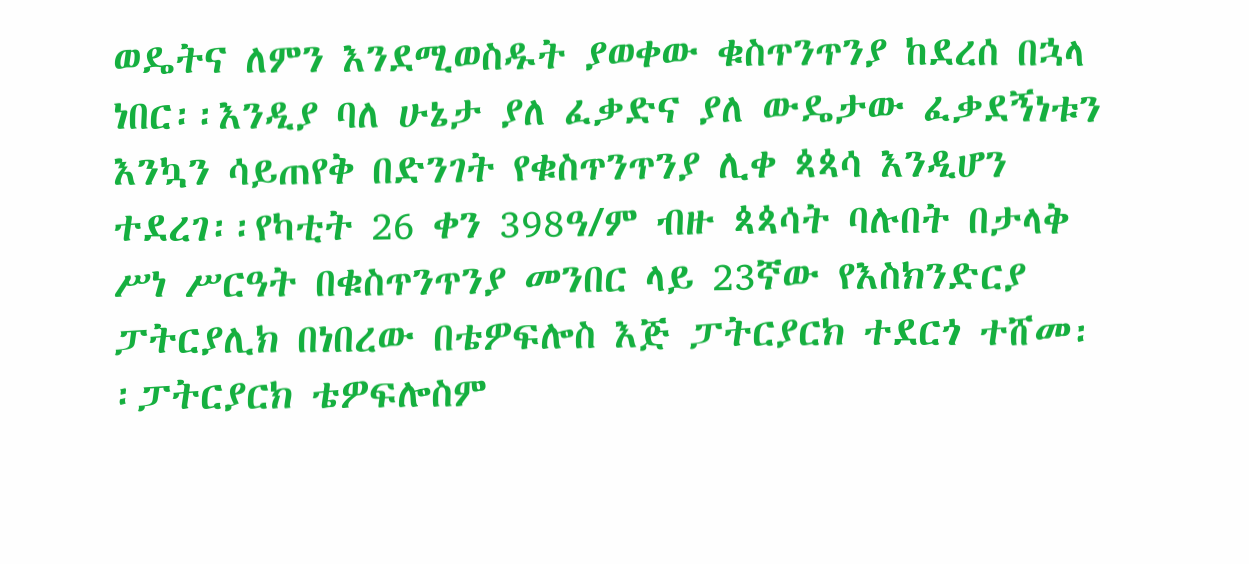ወዴትና ለምን እንደሚወስዱት ያወቀው ቁስጥንጥንያ ከደረሰ በኋላ ነበር፡፡እንዲያ ባለ ሁኔታ ያለ ፈቃድና ያለ ውዴታው ፈቃደኝነቱን እንኳን ሳይጠየቅ በድንገት የቁስጥንጥንያ ሊቀ ጳጳሳ እንዲሆን ተደረገ፡፡የካቲት 26 ቀን 398ዓ/ም ብዙ ጳጳሳት ባሉበት በታላቅ ሥነ ሥርዓት በቁስጥንጥንያ መንበር ላይ 23ኛው የእስክንድርያ ፓትርያሊክ በነበረው በቴዎፍሎስ እጅ ፓትርያርክ ተደርጎ ተሸመ፡፡ፓትርያርክ ቴዎፍሎስም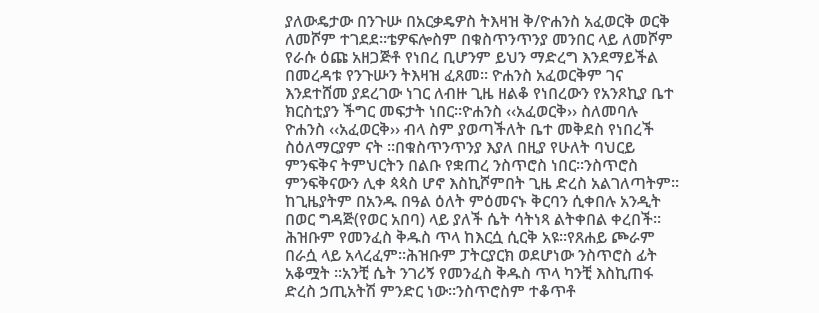ያለውዴታው በንጉሡ በአርቃዴዎስ ትእዛዝ ቅ/ዮሐንስ አፈወርቅ ወርቅ ለመሾም ተገደደ፡፡ቴዎፍሎስም በቁስጥንጥንያ መንበር ላይ ለመሾም የራሱ ዕጩ አዘጋጅቶ የነበረ ቢሆንም ይህን ማድረግ እንደማይችል በመረዳቱ የንጉሡን ትእዛዝ ፈጸመ፡፡ ዮሐንስ አፈወርቅም ገና እንደተሸመ ያደረገው ነገር ለብዙ ጊዜ ዘልቆ የነበረውን የአንጾኪያ ቤተ ክርስቲያን ችግር መፍታት ነበር፡፡ዮሐንስ ‹‹አፈወርቅ›› ስለመባሉ
ዮሐንስ ‹‹አፈወርቅ›› ብላ ስም ያወጣችለት ቤተ መቅደስ የነበረች ስዕለማርያም ናት ፡፡በቁስጥንጥንያ እያለ በዚያ የሁለት ባህርይ ምንፍቅና ትምህርትን በልቡ የቋጠረ ንስጥሮስ ነበር፡፡ንስጥሮስ ምንፍቅናውን ሊቀ ጳጳስ ሆኖ እስኪሾምበት ጊዜ ድረስ አልገለጣትም፡፡ከጊዜያትም በአንዱ በዓል ዕለት ምዕመናኑ ቅርባን ሲቀበሉ አንዲት በወር ግዳጅ(የወር አበባ) ላይ ያለች ሴት ሳትነጻ ልትቀበል ቀረበች፡፡ሕዝቡም የመንፈስ ቅዱስ ጥላ ከእርሷ ሲርቅ አዩ፡፡የጸሐይ ጮራም በራሷ ላይ አላረፈም፡፡ሕዝቡም ፓትርያርክ ወደሆነው ንስጥሮስ ፊት አቆሟት ፡፡አንቺ ሴት ንገሪኝ የመንፈስ ቅዱስ ጥላ ካንቺ እስኪጠፋ ድረስ ኃጢአትሽ ምንድር ነው፡፡ንስጥሮስም ተቆጥቶ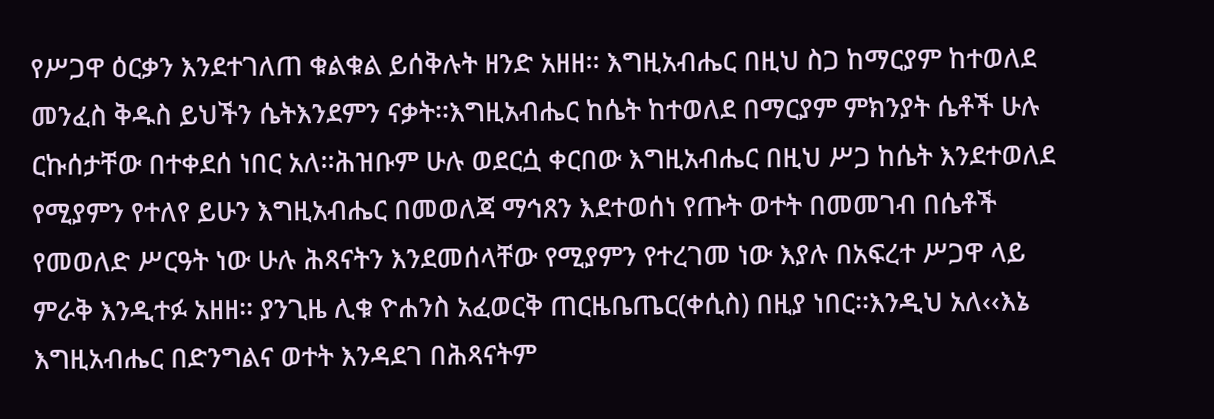የሥጋዋ ዕርቃን እንደተገለጠ ቁልቁል ይሰቅሉት ዘንድ አዘዘ፡፡ እግዚአብሔር በዚህ ስጋ ከማርያም ከተወለደ መንፈስ ቅዱስ ይህችን ሴትእንደምን ናቃት፡፡እግዚአብሔር ከሴት ከተወለደ በማርያም ምክንያት ሴቶች ሁሉ ርኩሰታቸው በተቀደሰ ነበር አለ፡፡ሕዝቡም ሁሉ ወደርሷ ቀርበው እግዚአብሔር በዚህ ሥጋ ከሴት እንደተወለደ የሚያምን የተለየ ይሁን እግዚአብሔር በመወለጃ ማኅጸን እደተወሰነ የጡት ወተት በመመገብ በሴቶች የመወለድ ሥርዓት ነው ሁሉ ሕጻናትን እንደመሰላቸው የሚያምን የተረገመ ነው እያሉ በአፍረተ ሥጋዋ ላይ ምራቅ እንዲተፉ አዘዘ፡፡ ያንጊዜ ሊቁ ዮሐንስ አፈወርቅ ጠርዜቤጤር(ቀሲስ) በዚያ ነበር፡፡እንዲህ አለ‹‹እኔ እግዚአብሔር በድንግልና ወተት እንዳደገ በሕጻናትም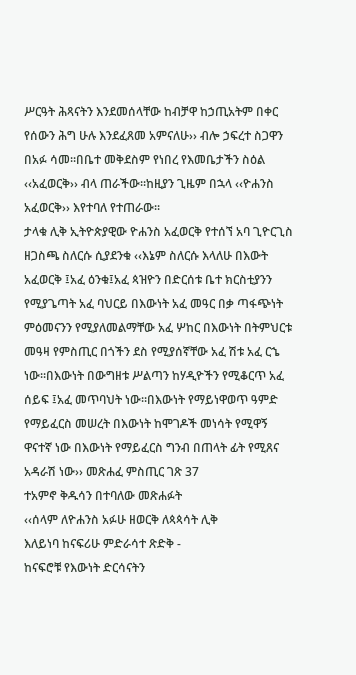ሥርዓት ሕጻናትን እንደመሰላቸው ከብቻዋ ከኃጢአትም በቀር የሰውን ሕግ ሁሉ እንደፈጸመ አምናለሁ›› ብሎ ኃፍረተ ስጋዋን በአፉ ሳመ፡፡በቤተ መቅደስም የነበረ የእመቤታችን ስዕል ‹‹አፈወርቅ›› ብላ ጠራችው፡፡ከዚያን ጊዜም በኋላ ‹‹ዮሐንስ አፈወርቅ›› እየተባለ የተጠራው፡፡
ታላቁ ሊቅ ኢትዮጵያዊው ዮሐንስ አፈወርቅ የተሰኘ አባ ጊዮርጊስ ዘጋስጫ ስለርሱ ሲያደንቁ ‹‹እኔም ስለርሱ እላለሁ በእውት አፈወርቅ ፤አፈ ዕንቁ፤አፈ ጳዝዮን በድርሰቱ ቤተ ክርስቲያንን የሚያጌጣት አፈ ባህርይ በእውነት አፈ መዓር በቃ ጣፋጭነት ምዕመናንን የሚያለመልማቸው አፈ ሦከር በእውነት በትምህርቱ መዓዛ የምስጢር በጎችን ደስ የሚያሰኛቸው አፈ ሽቱ አፈ ርኄ ነው፡፡በእውነት በውግዘቱ ሥልጣን ከሃዲዮችን የሚቆርጥ አፈ ሰይፍ ፤አፈ መጥባህት ነው፡፡በእውነት የማይነዋወጥ ዓምድ የማይፈርስ መሠረት በእውነት ከሞገዶች መነሳት የሚዋኝ ዋናተኛ ነው በእውነት የማይፈርስ ግንብ በጠላት ፊት የሚጸና አዳራሽ ነው›› መጽሐፈ ምስጢር ገጽ 37
ተአምኖ ቅዱሳን በተባለው መጽሐፉት
‹‹ሰላም ለዮሐንስ አፉሁ ዘወርቅ ለጳጳሳት ሊቅ
እለይነባ ከናፍሪሁ ምድራሳተ ጽድቅ -
ከናፍሮቹ የእውነት ድርሳናትን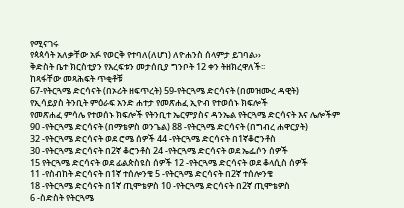የሚናገሩ
የጳጳሳት አለቃቸው አፉ የወርቅ የተባለ(ለሆነ) ለዮሐንስ ሰላምታ ይገባል››
ቅድስት ቤተ ክርስቲያን የእረፍቱን መታሰቢያ ግንቦት 12 ቀን ትዘክረዋለች፡፡
ከጻፋቸው መጻሕፍት ጥቂቶቹ
67-የትርጓሜ ድርሳናት (በኦሪት ዘፍጥረት) 59-የትርጓሜ ድርሳናት (በመዝሙረ ዳዊት)
የኢሳይያስ ትንቢት ምዕራፍ አንድ ሐተታ የመጽሐፈ ኢዮብ የተወሰኑ ክፍሎች
የመጽሐፈ ምሳሌ የተወሰኑ ክፍሎች የትንቢተ ኤርምያስና ዳንኤል የትርጓሜ ድርሳናት እና ሌሎችም
90 -የትርጓሜ ድርሳናት (በማቴዎስ ወንጌል) 88 -የትርጓሜ ድርሳናት (በግብረ ሐዋርያት)
32 -የትርጓሜ ድርሳናት ወደ ሮሜ ሰዎች 44 -የትርጓሜ ድርሳናት በ1ኛቆሮንቶስ
30 -የትርጓሜ ድርሳናት በ2ኛ ቆሮንቶስ 24 -የትርጓሜ ድርሳናት ወደ ኤፌሶን ሰዎች
15 የትርጓሜ ድርሳናት ወደ ፊልጵስዩስ ሰዎች 12 -የትርጓሜ ድርሳናት ወደ ቆላሲስ ሰዎች
11 -የስብከት ድርሳናት በ1ኛ ተሰሎንቄ 5 -የትርጓሜ ድርሳናት በ2ኛ ተሰሎንቄ
18 -የትርጓሜ ድርሳናት በ1ኛ ጢሞቴዎስ 10 -የትርጓሜ ድርሳናት በ2ኛ ጢሞቴዎስ
6 -ስድስት የትርጓሜ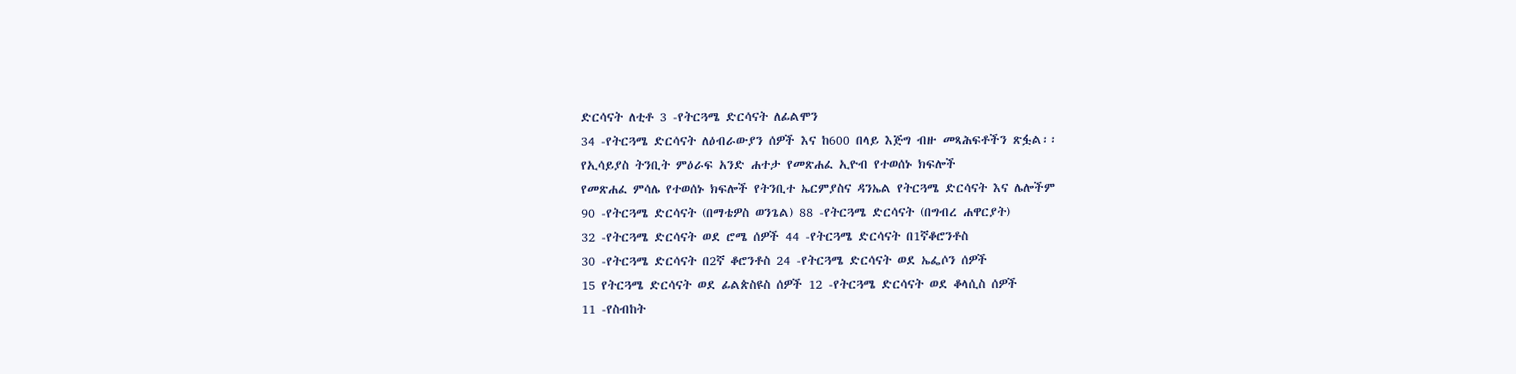ድርሳናት ለቲቶ 3 -የትርጓሜ ድርሳናት ለፊልሞን
34 -የትርጓሜ ድርሳናት ለዕብራውያን ሰዎች እና ከ600 በላይ እጅግ ብዙ መጻሕፍቶችን ጽፏል፡፡
የኢሳይያስ ትንቢት ምዕራፍ አንድ ሐተታ የመጽሐፈ ኢዮብ የተወሰኑ ክፍሎች
የመጽሐፈ ምሳሌ የተወሰኑ ክፍሎች የትንቢተ ኤርምያስና ዳንኤል የትርጓሜ ድርሳናት እና ሌሎችም
90 -የትርጓሜ ድርሳናት (በማቴዎስ ወንጌል) 88 -የትርጓሜ ድርሳናት (በግብረ ሐዋርያት)
32 -የትርጓሜ ድርሳናት ወደ ሮሜ ሰዎች 44 -የትርጓሜ ድርሳናት በ1ኛቆሮንቶስ
30 -የትርጓሜ ድርሳናት በ2ኛ ቆሮንቶስ 24 -የትርጓሜ ድርሳናት ወደ ኤፌሶን ሰዎች
15 የትርጓሜ ድርሳናት ወደ ፊልጵስዩስ ሰዎች 12 -የትርጓሜ ድርሳናት ወደ ቆላሲስ ሰዎች
11 -የስብከት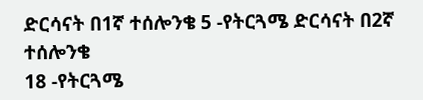ድርሳናት በ1ኛ ተሰሎንቄ 5 -የትርጓሜ ድርሳናት በ2ኛ ተሰሎንቄ
18 -የትርጓሜ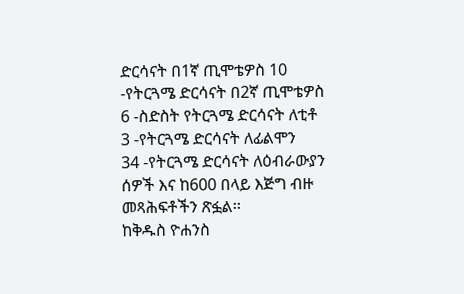ድርሳናት በ1ኛ ጢሞቴዎስ 10 -የትርጓሜ ድርሳናት በ2ኛ ጢሞቴዎስ
6 -ስድስት የትርጓሜ ድርሳናት ለቲቶ 3 -የትርጓሜ ድርሳናት ለፊልሞን
34 -የትርጓሜ ድርሳናት ለዕብራውያን ሰዎች እና ከ600 በላይ እጅግ ብዙ መጻሕፍቶችን ጽፏል፡፡
ከቅዱስ ዮሐንስ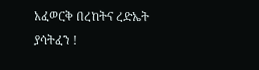አፈወርቅ በረከትና ረድኤት ያሳትፈን !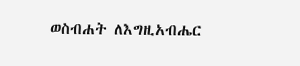ወስብሐት ለእግዚአብሔር